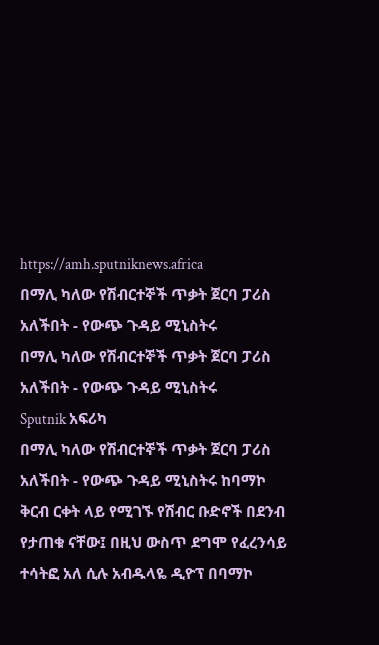https://amh.sputniknews.africa
በማሊ ካለው የሽብርተኞች ጥቃት ጀርባ ፓሪስ አለችበት - የውጭ ጉዳይ ሚኒስትሩ
በማሊ ካለው የሽብርተኞች ጥቃት ጀርባ ፓሪስ አለችበት - የውጭ ጉዳይ ሚኒስትሩ
Sputnik አፍሪካ
በማሊ ካለው የሽብርተኞች ጥቃት ጀርባ ፓሪስ አለችበት - የውጭ ጉዳይ ሚኒስትሩ ከባማኮ ቅርብ ርቀት ላይ የሚገኙ የሽብር ቡድኖች በደንብ የታጠቁ ናቸው፤ በዚህ ውስጥ ደግሞ የፈረንሳይ ተሳትፎ አለ ሲሉ አብዱላዬ ዲዮፕ በባማኮ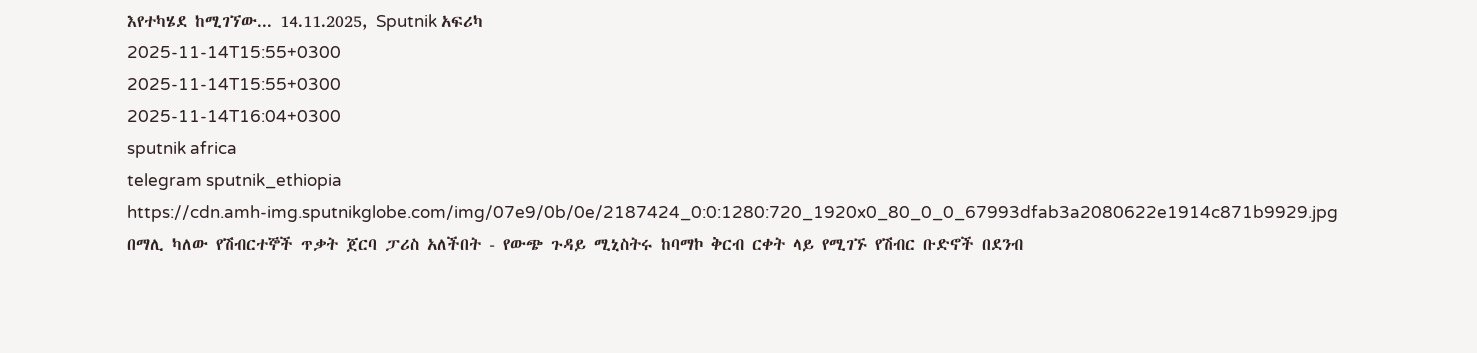እየተካሄደ ከሚገኘው... 14.11.2025, Sputnik አፍሪካ
2025-11-14T15:55+0300
2025-11-14T15:55+0300
2025-11-14T16:04+0300
sputnik africa
telegram sputnik_ethiopia
https://cdn.amh-img.sputnikglobe.com/img/07e9/0b/0e/2187424_0:0:1280:720_1920x0_80_0_0_67993dfab3a2080622e1914c871b9929.jpg
በማሊ ካለው የሽብርተኞች ጥቃት ጀርባ ፓሪስ አለችበት - የውጭ ጉዳይ ሚኒስትሩ ከባማኮ ቅርብ ርቀት ላይ የሚገኙ የሽብር ቡድኖች በደንብ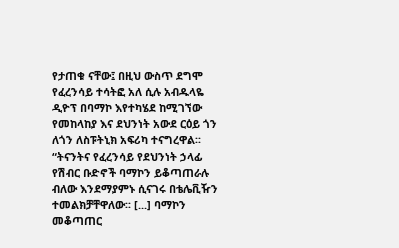የታጠቁ ናቸው፤ በዚህ ውስጥ ደግሞ የፈረንሳይ ተሳትፎ አለ ሲሉ አብዱላዬ ዲዮፕ በባማኮ እየተካሄደ ከሚገኘው የመከላከያ እና ደህንነት አውደ ርዕይ ጎን ለጎን ለስፑትኒክ አፍሪካ ተናግረዋል፡፡“ትናንትና የፈረንሳይ የደህንነት ኃላፊ የሽብር ቡድኖች ባማኮን ይቆጣጠራሉ ብለው እንደማያምኑ ሲናገሩ በቴሌቪዥን ተመልክቻቸዋለው፡፡ [...] ባማኮን መቆጣጠር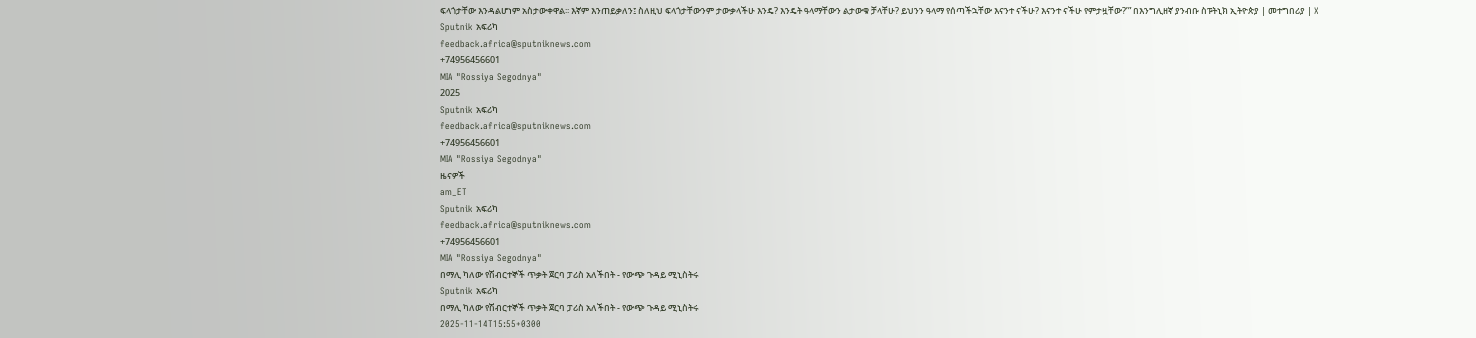ፍላጎታቸው እንዳልሆነም አስታውቀዋል፡፡ እኛም እንጠይቃለን፤ ስለዚህ ፍላጎታቸውንም ታውቃላችሁ እንዴ? እንዴት ዓላማቸውን ልታውቁ ቻላቸሁ? ይህንን ዓላማ የሰጣችኋቸው እናንተ ናችሁ? እናንተ ናችሁ የምታዟቸው?’” በእንግሊዘኛ ያንብቡ ስፑትኒክ ኢትዮጵያ | መተግበሪያ | X
Sputnik አፍሪካ
feedback.africa@sputniknews.com
+74956456601
MIA "Rossiya Segodnya"
2025
Sputnik አፍሪካ
feedback.africa@sputniknews.com
+74956456601
MIA "Rossiya Segodnya"
ዜናዎች
am_ET
Sputnik አፍሪካ
feedback.africa@sputniknews.com
+74956456601
MIA "Rossiya Segodnya"
በማሊ ካለው የሽብርተኞች ጥቃት ጀርባ ፓሪስ አለችበት - የውጭ ጉዳይ ሚኒስትሩ
Sputnik አፍሪካ
በማሊ ካለው የሽብርተኞች ጥቃት ጀርባ ፓሪስ አለችበት - የውጭ ጉዳይ ሚኒስትሩ
2025-11-14T15:55+0300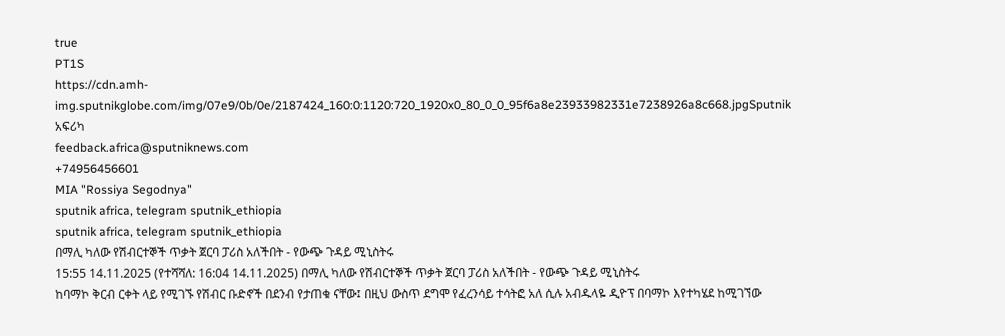true
PT1S
https://cdn.amh-img.sputnikglobe.com/img/07e9/0b/0e/2187424_160:0:1120:720_1920x0_80_0_0_95f6a8e23933982331e7238926a8c668.jpgSputnik አፍሪካ
feedback.africa@sputniknews.com
+74956456601
MIA "Rossiya Segodnya"
sputnik africa, telegram sputnik_ethiopia
sputnik africa, telegram sputnik_ethiopia
በማሊ ካለው የሽብርተኞች ጥቃት ጀርባ ፓሪስ አለችበት - የውጭ ጉዳይ ሚኒስትሩ
15:55 14.11.2025 (የተሻሻለ: 16:04 14.11.2025) በማሊ ካለው የሽብርተኞች ጥቃት ጀርባ ፓሪስ አለችበት - የውጭ ጉዳይ ሚኒስትሩ
ከባማኮ ቅርብ ርቀት ላይ የሚገኙ የሽብር ቡድኖች በደንብ የታጠቁ ናቸው፤ በዚህ ውስጥ ደግሞ የፈረንሳይ ተሳትፎ አለ ሲሉ አብዱላዬ ዲዮፕ በባማኮ እየተካሄደ ከሚገኘው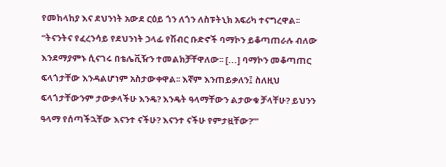የመከላከያ እና ደህንነት አውደ ርዕይ ጎን ለጎን ለስፑትኒክ አፍሪካ ተናግረዋል፡፡
“ትናንትና የፈረንሳይ የደህንነት ኃላፊ የሽብር ቡድኖች ባማኮን ይቆጣጠራሉ ብለው እንደማያምኑ ሲናገሩ በቴሌቪዥን ተመልክቻቸዋለው፡፡ [...] ባማኮን መቆጣጠር ፍላጎታቸው እንዳልሆነም አስታውቀዋል፡፡ እኛም እንጠይቃለን፤ ስለዚህ ፍላጎታቸውንም ታውቃላችሁ እንዴ? እንዴት ዓላማቸውን ልታውቁ ቻላቸሁ? ይህንን ዓላማ የሰጣችኋቸው እናንተ ናችሁ? እናንተ ናችሁ የምታዟቸው?’”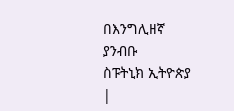በእንግሊዘኛ ያንብቡ
ስፑትኒክ ኢትዮጵያ |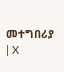መተግበሪያ | X